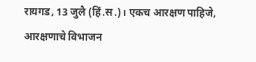रायगड, 13 जुलै (हिं.स.)। एकच आरक्षण पाहिजे, आरक्षणाचे विभाजन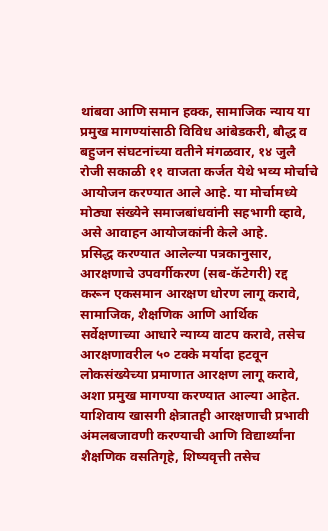थांबवा आणि समान हक्क, सामाजिक न्याय या प्रमुख मागण्यांसाठी विविध आंबेडकरी, बौद्ध व बहुजन संघटनांच्या वतीने मंगळवार, १४ जुलै रोजी सकाळी ११ वाजता कर्जत येथे भव्य मोर्चाचे आयोजन करण्यात आले आहे. या मोर्चामध्ये मोठ्या संख्येने समाजबांधवांनी सहभागी व्हावे, असे आवाहन आयोजकांनी केले आहे.
प्रसिद्ध करण्यात आलेल्या पत्रकानुसार, आरक्षणाचे उपवर्गीकरण (सब-कॅटेगरी) रद्द करून एकसमान आरक्षण धोरण लागू करावे, सामाजिक, शैक्षणिक आणि आर्थिक सर्वेक्षणाच्या आधारे न्याय्य वाटप करावे, तसेच आरक्षणावरील ५० टक्के मर्यादा हटवून लोकसंख्येच्या प्रमाणात आरक्षण लागू करावे, अशा प्रमुख मागण्या करण्यात आल्या आहेत. याशिवाय खासगी क्षेत्रातही आरक्षणाची प्रभावी अंमलबजावणी करण्याची आणि विद्यार्थ्यांना शैक्षणिक वसतिगृहे, शिष्यवृत्ती तसेच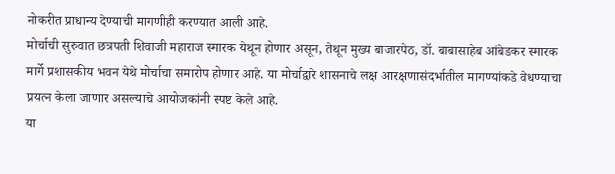नोकरीत प्राधान्य देण्याची मागणीही करण्यात आली आहे.
मोर्चाची सुरुवात छत्रपती शिवाजी महाराज स्मारक येथून होणार असून, तेथून मुख्य बाजारपेठ, डॉ. बाबासाहेब आंबेडकर स्मारक मार्गे प्रशासकीय भवन येथे मोर्चाचा समारोप होणार आहे. या मोर्चाद्वारे शासनाचे लक्ष आरक्षणासंदर्भातील मागण्यांकडे वेधण्याचा प्रयत्न केला जाणार असल्याचे आयोजकांनी स्पष्ट केले आहे.
या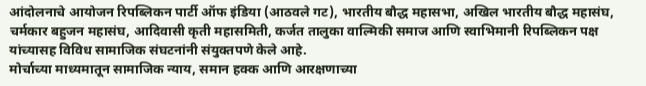आंदोलनाचे आयोजन रिपब्लिकन पार्टी ऑफ इंडिया (आठवले गट), भारतीय बौद्ध महासभा, अखिल भारतीय बौद्ध महासंघ, चर्मकार बहुजन महासंघ, आदिवासी कृती महासमिती, कर्जत तालुका वाल्मिकी समाज आणि स्वाभिमानी रिपब्लिकन पक्ष यांच्यासह विविध सामाजिक संघटनांनी संयुक्तपणे केले आहे.
मोर्चाच्या माध्यमातून सामाजिक न्याय, समान हक्क आणि आरक्षणाच्या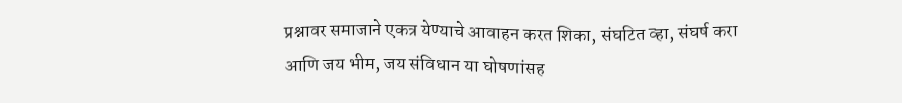प्रश्नावर समाजाने एकत्र येण्याचे आवाहन करत शिका, संघटित व्हा, संघर्ष करा आणि जय भीम, जय संविधान या घोषणांसह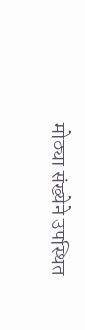मोठ्या संख्येने उपस्थित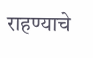राहण्याचे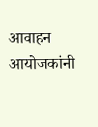आवाहन आयोजकांनी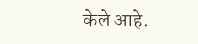केले आहे.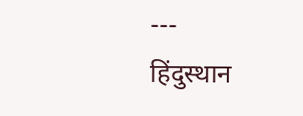---
हिंदुस्थान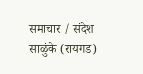समाचार / संदेश साळुंके (रायगड)